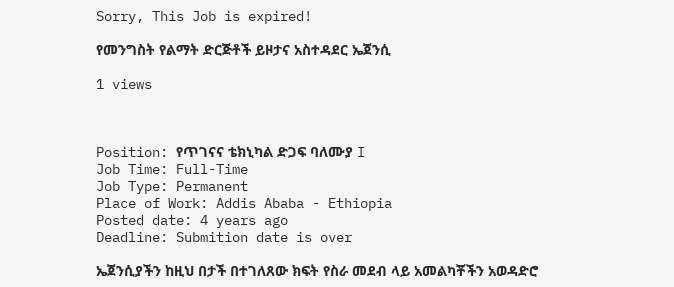Sorry, This Job is expired!

የመንግስት የልማት ድርጅቶች ይዞታና አስተዳደር ኤጀንሲ

1 views



Position: የጥገናና ቴክኒካል ድጋፍ ባለሙያ I
Job Time: Full-Time
Job Type: Permanent
Place of Work: Addis Ababa - Ethiopia
Posted date: 4 years ago
Deadline: Submition date is over

ኤጀንሲያችን ከዚህ በታች በተገለጸው ክፍት የስራ መደብ ላይ አመልካቾችን አወዳድሮ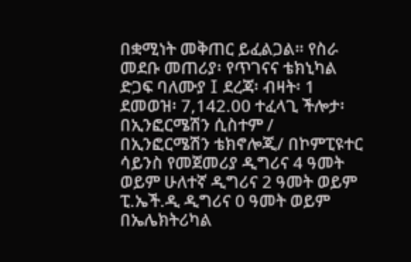በቋሚነት መቅጠር ይፈልጋል። የስራ መደቡ መጠሪያ፡ የጥገናና ቴክኒካል ድጋፍ ባለሙያ I ደረጃ፡ ብዛት፡ 1 ደመወዝ፡ 7,142.00 ተፈላጊ ችሎታ፡ በኢንፎርሜሽን ሲስተም / በኢንፎርሜሽን ቴክኖሎጂ/ በኮምፒዩተር ሳይንስ የመጀመሪያ ዲግሪና 4 ዓመት ወይም ሁለተኛ ዲግሪና 2 ዓመት ወይም ፒ.ኤች.ዲ ዲግሪና 0 ዓመት ወይም በኤሌክትሪካል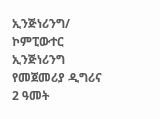ኢንጅነሪንግ/ ኮምፒውተር ኢንጅነሪንግ የመጀመሪያ ዲግሪና 2 ዓመት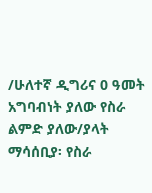/ሁለተኛ ዲግሪና 0 ዓመት አግባብነት ያለው የስራ ልምድ ያለው/ያላት ማሳሰቢያ፡ የስራ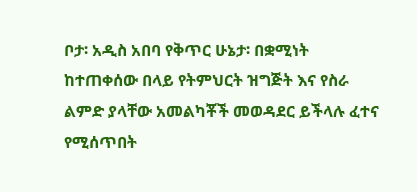ቦታ፡ አዲስ አበባ የቅጥር ሁኔታ፡ በቋሚነት ከተጠቀሰው በላይ የትምህርት ዝግጅት እና የስራ ልምድ ያላቸው አመልካቾች መወዳደር ይችላሉ ፈተና የሚሰጥበት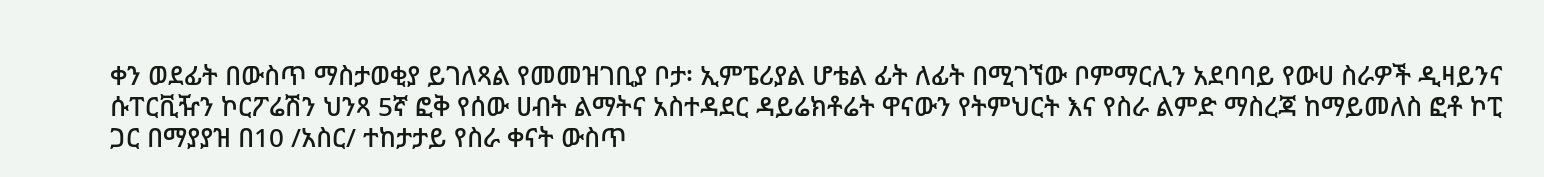ቀን ወደፊት በውስጥ ማስታወቂያ ይገለጻል የመመዝገቢያ ቦታ፡ ኢምፔሪያል ሆቴል ፊት ለፊት በሚገኘው ቦምማርሊን አደባባይ የውሀ ስራዎች ዲዛይንና ሱፐርቪዥን ኮርፖሬሽን ህንጻ 5ኛ ፎቅ የሰው ሀብት ልማትና አስተዳደር ዳይሬክቶሬት ዋናውን የትምህርት እና የስራ ልምድ ማስረጃ ከማይመለስ ፎቶ ኮፒ ጋር በማያያዝ በ10 /አስር/ ተከታታይ የስራ ቀናት ውስጥ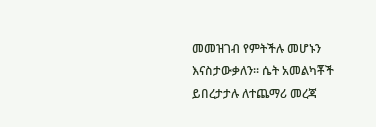መመዝገብ የምትችሉ መሆኑን እናስታውቃለን፡፡ ሴት አመልካቾች ይበረታታሉ ለተጨማሪ መረጃ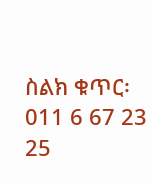ስልክ ቁጥር፡ 011 6 67 23 25